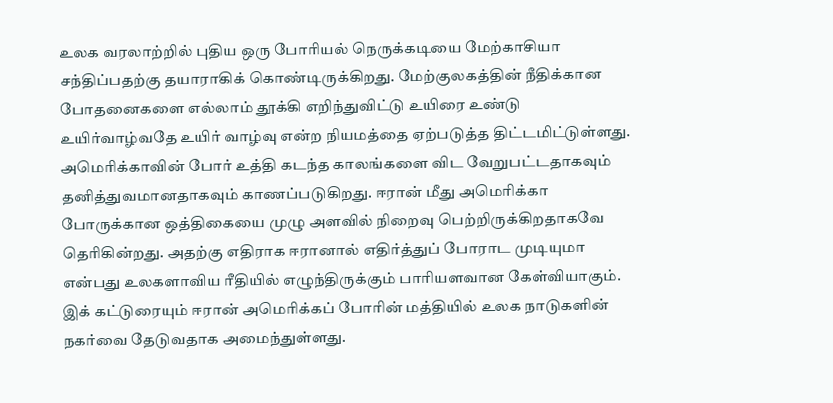உலக வரலாற்றில் புதிய ஒரு போரியல் நெருக்கடியை மேற்காசியா சந்திப்பதற்கு தயாராகிக் கொண்டிருக்கிறது. மேற்குலகத்தின் நீதிக்கான போதனைகளை எல்லாம் தூக்கி எறிந்துவிட்டு உயிரை உண்டு உயிர்வாழ்வதே உயிர் வாழ்வு என்ற நியமத்தை ஏற்படுத்த திட்டமிட்டுள்ளது. அமெரிக்காவின் போர் உத்தி கடந்த காலங்களை விட வேறுபட்டதாகவும் தனித்துவமானதாகவும் காணப்படுகிறது. ஈரான் மீது அமெரிக்கா போருக்கான ஒத்திகையை முழு அளவில் நிறைவு பெற்றிருக்கிறதாகவே தெரிகின்றது. அதற்கு எதிராக ஈரானால் எதிர்த்துப் போராட முடியுமா என்பது உலகளாவிய ரீதியில் எழுந்திருக்கும் பாரியளவான கேள்வியாகும். இக் கட்டுரையும் ஈரான் அமெரிக்கப் போரின் மத்தியில் உலக நாடுகளின் நகர்வை தேடுவதாக அமைந்துள்ளது.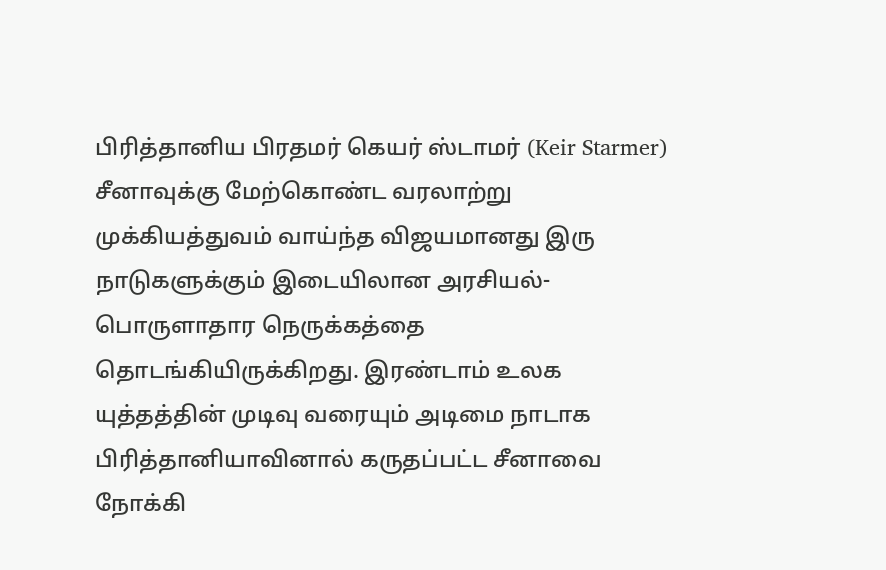பிரித்தானிய பிரதமர் கெயர் ஸ்டாமர் (Keir Starmer) சீனாவுக்கு மேற்கொண்ட வரலாற்று முக்கியத்துவம் வாய்ந்த விஜயமானது இரு நாடுகளுக்கும் இடையிலான அரசியல்-பொருளாதார நெருக்கத்தை தொடங்கியிருக்கிறது. இரண்டாம் உலக யுத்தத்தின் முடிவு வரையும் அடிமை நாடாக பிரித்தானியாவினால் கருதப்பட்ட சீனாவை நோக்கி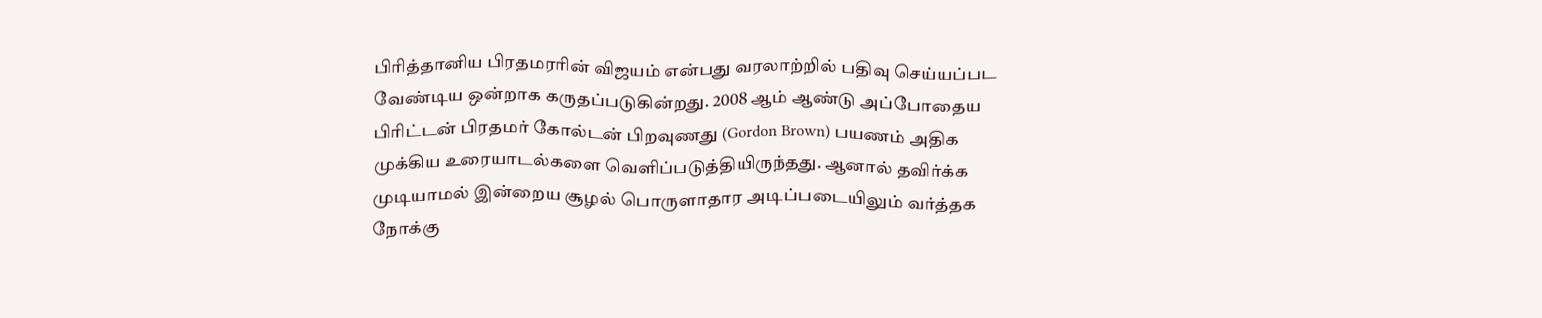பிரித்தானிய பிரதமரரின் விஜயம் என்பது வரலாற்றில் பதிவு செய்யப்பட வேண்டிய ஒன்றாக கருதப்படுகின்றது. 2008 ஆம் ஆண்டு அப்போதைய பிரிட்டன் பிரதமர் கோல்டன் பிறவுணது (Gordon Brown) பயணம் அதிக முக்கிய உரையாடல்களை வெளிப்படுத்தியிருந்தது. ஆனால் தவிர்க்க முடியாமல் இன்றைய சூழல் பொருளாதார அடிப்படையிலும் வர்த்தக நோக்கு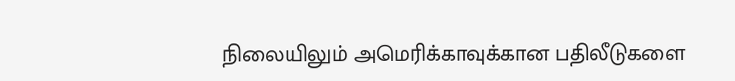நிலையிலும் அமெரிக்காவுக்கான பதிலீடுகளை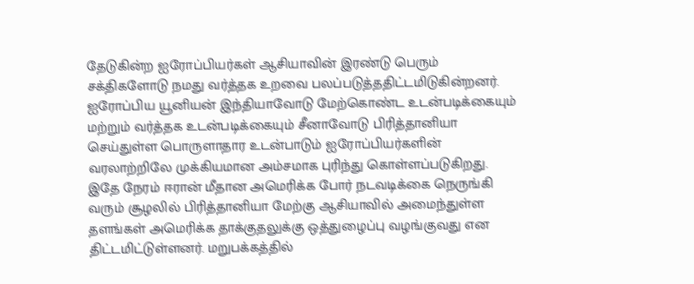தேடுகின்ற ஐரோப்பியர்கள் ஆசியாவின் இரண்டு பெரும் சக்திகளோடு நமது வர்த்தக உறவை பலப்படுத்ததிட்டமிடுகின்றனர். ஐரோப்பிய யூனியன் இந்தியாவோடு மேற்கொண்ட உடன்படிக்கையும் மற்றும் வர்த்தக உடன்படிக்கையும் சீனாவோடு பிரித்தானியா செய்துள்ள பொருளாதார உடன்பாடும் ஐரோப்பியர்களின் வரலாற்றிலே முக்கியமான அம்சமாக புரிந்து கொள்ளப்படுகிறது.
இதே நேரம் ஈரான் மீதான அமெரிக்க போர் நடவடிக்கை நெருங்கி வரும் சூழலில் பிரித்தானியா மேற்கு ஆசியாவில் அமைந்துள்ள தளங்கள் அமெரிக்க தாக்குதலுக்கு ஒத்துழைப்பு வழங்குவது என திட்டமிட்டுள்ளனர். மறுபக்கத்தில்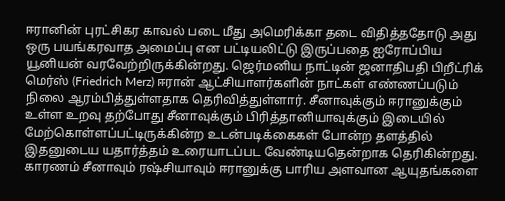ஈரானின் புரட்சிகர காவல் படை மீது அமெரிக்கா தடை விதித்ததோடு அது ஒரு பயங்கரவாத அமைப்பு என பட்டியலிட்டு இருப்பதை ஐரோப்பிய யூனியன் வரவேற்றிருக்கின்றது. ஜெர்மனிய நாட்டின் ஜனாதிபதி பிறீட்ரிக் மெர்ஸ் (Friedrich Merz) ஈரான் ஆட்சியாளர்களின் நாட்கள் எண்ணப்படும் நிலை ஆரம்பித்துள்ளதாக தெரிவித்துள்ளார். சீனாவுக்கும் ஈரானுக்கும் உள்ள உறவு தற்போது சீனாவுக்கும் பிரித்தானியாவுக்கும் இடையில் மேற்கொள்ளப்பட்டிருக்கின்ற உடன்படிக்கைகள் போன்ற தளத்தில் இதனுடைய யதார்த்தம் உரையாடப்பட வேண்டியதென்றாக தெரிகின்றது. காரணம் சீனாவும் ரஷ்சியாவும் ஈரானுக்கு பாரிய அளவான ஆயுதங்களை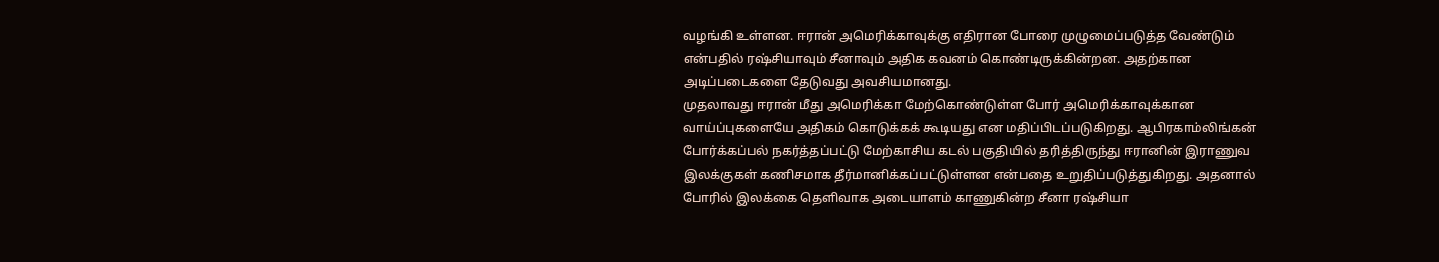வழங்கி உள்ளன. ஈரான் அமெரிக்காவுக்கு எதிரான போரை முழுமைப்படுத்த வேண்டும் என்பதில் ரஷ்சியாவும் சீனாவும் அதிக கவனம் கொண்டிருக்கின்றன. அதற்கான அடிப்படைகளை தேடுவது அவசியமானது.
முதலாவது ஈரான் மீது அமெரிக்கா மேற்கொண்டுள்ள போர் அமெரிக்காவுக்கான வாய்ப்புகளையே அதிகம் கொடுக்கக் கூடியது என மதிப்பிடப்படுகிறது. ஆபிரகாம்லிங்கன் போர்க்கப்பல் நகர்த்தப்பட்டு மேற்காசிய கடல் பகுதியில் தரித்திருந்து ஈரானின் இராணுவ இலக்குகள் கணிசமாக தீர்மானிக்கப்பட்டுள்ளன என்பதை உறுதிப்படுத்துகிறது. அதனால் போரில் இலக்கை தெளிவாக அடையாளம் காணுகின்ற சீனா ரஷ்சியா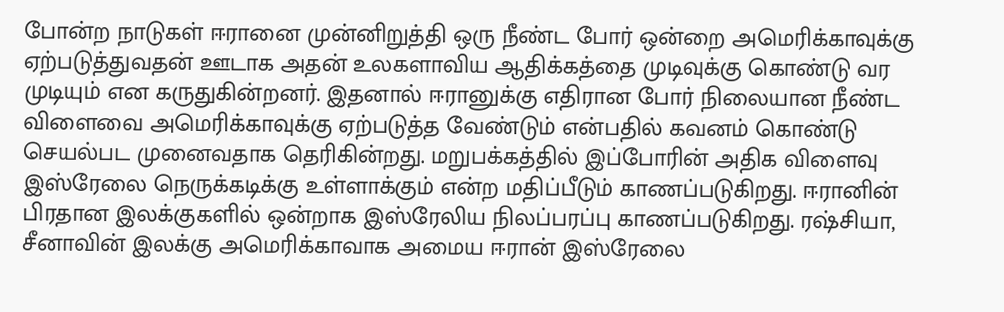போன்ற நாடுகள் ஈரானை முன்னிறுத்தி ஒரு நீண்ட போர் ஒன்றை அமெரிக்காவுக்கு ஏற்படுத்துவதன் ஊடாக அதன் உலகளாவிய ஆதிக்கத்தை முடிவுக்கு கொண்டு வர முடியும் என கருதுகின்றனர். இதனால் ஈரானுக்கு எதிரான போர் நிலையான நீண்ட விளைவை அமெரிக்காவுக்கு ஏற்படுத்த வேண்டும் என்பதில் கவனம் கொண்டு செயல்பட முனைவதாக தெரிகின்றது. மறுபக்கத்தில் இப்போரின் அதிக விளைவு இஸ்ரேலை நெருக்கடிக்கு உள்ளாக்கும் என்ற மதிப்பீடும் காணப்படுகிறது. ஈரானின் பிரதான இலக்குகளில் ஒன்றாக இஸ்ரேலிய நிலப்பரப்பு காணப்படுகிறது. ரஷ்சியா, சீனாவின் இலக்கு அமெரிக்காவாக அமைய ஈரான் இஸ்ரேலை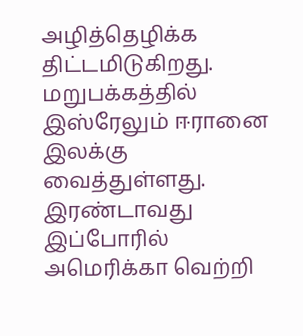அழித்தெழிக்க திட்டமிடுகிறது. மறுபக்கத்தில் இஸ்ரேலும் ஈரானை இலக்கு வைத்துள்ளது.
இரண்டாவது இப்போரில் அமெரிக்கா வெற்றி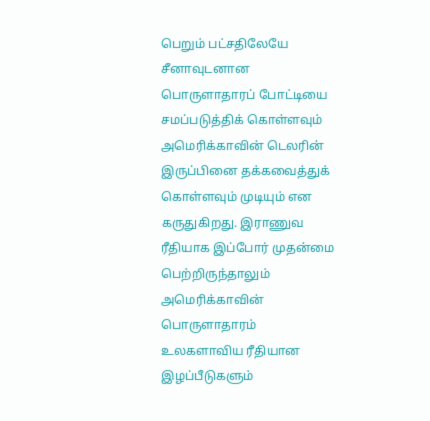பெறும் பட்சதிலேயே சீனாவுடனான பொருளாதாரப் போட்டியை சமப்படுத்திக் கொள்ளவும் அமெரிக்காவின் டெலரின் இருப்பினை தக்கவைத்துக் கொள்ளவும் முடியும் என கருதுகிறது. இராணுவ ரீதியாக இப்போர் முதன்மை பெற்றிருந்தாலும் அமெரிக்காவின் பொருளாதாரம் உலகளாவிய ரீதியான இழப்பீடுகளும்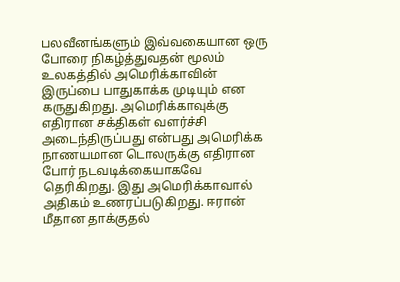பலவீனங்களும் இவ்வகையான ஒரு போரை நிகழ்த்துவதன் மூலம் உலகத்தில் அமெரிக்காவின் இருப்பை பாதுகாக்க முடியும் என கருதுகிறது. அமெரிக்காவுக்கு எதிரான சக்திகள் வளர்ச்சி அடைந்திருப்பது என்பது அமெரிக்க நாணயமான டொலருக்கு எதிரான போர் நடவடிக்கையாகவே தெரிகிறது. இது அமெரிக்காவால் அதிகம் உணரப்படுகிறது. ஈரான் மீதான தாக்குதல்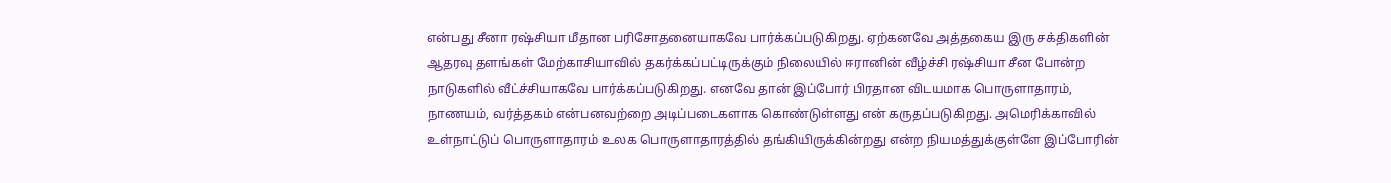என்பது சீனா ரஷ்சியா மீதான பரிசோதனையாகவே பார்க்கப்படுகிறது. ஏற்கனவே அத்தகைய இரு சக்திகளின் ஆதரவு தளங்கள் மேற்காசியாவில் தகர்க்கப்பட்டிருக்கும் நிலையில் ஈரானின் வீழ்ச்சி ரஷ்சியா சீன போன்ற நாடுகளில் வீட்ச்சியாகவே பார்க்கப்படுகிறது. எனவே தான் இப்போர் பிரதான விடயமாக பொருளாதாரம், நாணயம், வர்த்தகம் என்பனவற்றை அடிப்படைகளாக கொண்டுள்ளது என் கருதப்படுகிறது. அமெரிக்காவில் உள்நாட்டுப் பொருளாதாரம் உலக பொருளாதாரத்தில் தங்கியிருக்கின்றது என்ற நியமத்துக்குள்ளே இப்போரின்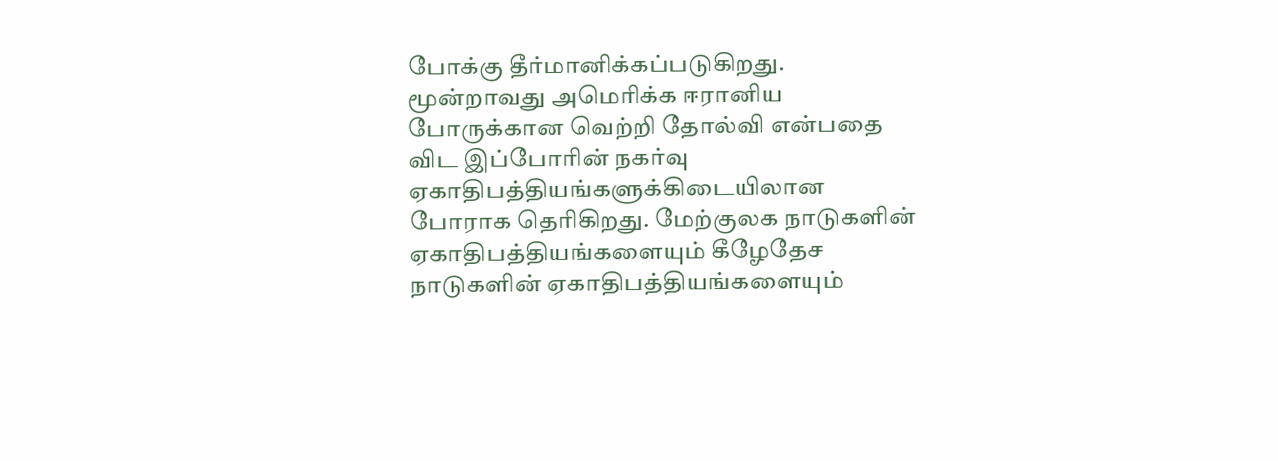போக்கு தீர்மானிக்கப்படுகிறது.
மூன்றாவது அமெரிக்க ஈரானிய போருக்கான வெற்றி தோல்வி என்பதை விட இப்போரின் நகர்வு ஏகாதிபத்தியங்களுக்கிடையிலான போராக தெரிகிறது. மேற்குலக நாடுகளின் ஏகாதிபத்தியங்களையும் கீழேதேச நாடுகளின் ஏகாதிபத்தியங்களையும்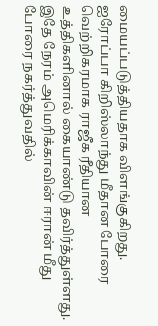மையப்படுத்தியதாக விளங்குகிறது. ஐரோப்பா கிறிஸ்லாந்து மீதான போரை வெற்றிகரமாக ராஜீக ரீதியான உத்திகளினால் கையாண்டு தவிர்த்துள்ளது. இதே நேரம் அமெரிக்காவின் ஈரான் மீது போரை நகர்த்துவதில்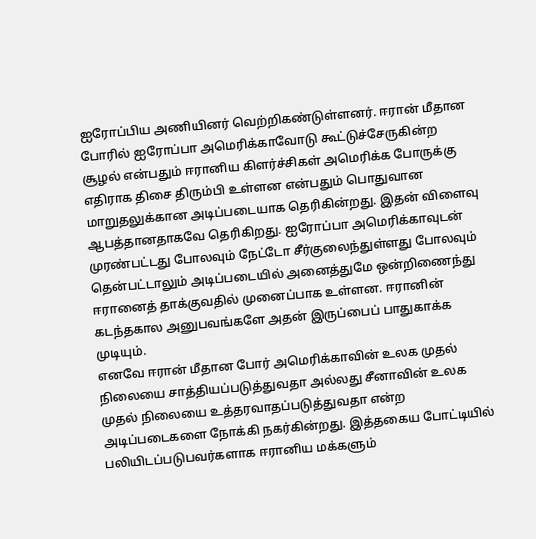ஐரோப்பிய அணியினர் வெற்றிகண்டுள்ளனர். ஈரான் மீதான போரில் ஐரோப்பா அமெரிக்காவோடு கூட்டுச்சேருகின்ற சூழல் என்பதும் ஈரானிய கிளர்ச்சிகள் அமெரிக்க போருக்கு எதிராக திசை திரும்பி உள்ளன என்பதும் பொதுவான மாறுதலுக்கான அடிப்படையாக தெரிகின்றது. இதன் விளைவு ஆபத்தானதாகவே தெரிகிறது. ஐரோப்பா அமெரிக்காவுடன் முரண்பட்டது போலவும் நேட்டோ சீர்குலைந்துள்ளது போலவும் தென்பட்டாலும் அடிப்படையில் அனைத்துமே ஒன்றிணைந்து ஈரானைத் தாக்குவதில் முனைப்பாக உள்ளன. ஈரானின் கடந்தகால அனுபவங்களே அதன் இருப்பைப் பாதுகாக்க முடியும்.
எனவே ஈரான் மீதான போர் அமெரிக்காவின் உலக முதல் நிலையை சாத்தியப்படுத்துவதா அல்லது சீனாவின் உலக முதல் நிலையை உத்தரவாதப்படுத்துவதா என்ற அடிப்படைகளை நோக்கி நகர்கின்றது. இத்தகைய போட்டியில் பலியிடப்படுபவர்களாக ஈரானிய மக்களும்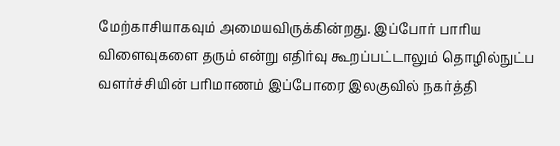மேற்காசியாகவும் அமையவிருக்கின்றது. இப்போர் பாரிய விளைவுகளை தரும் என்று எதிர்வு கூறப்பட்டாலும் தொழில்நுட்ப வளர்ச்சியின் பரிமாணம் இப்போரை இலகுவில் நகர்த்தி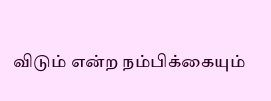விடும் என்ற நம்பிக்கையும்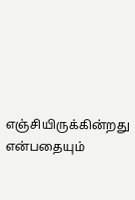எஞ்சியிருக்கின்றது என்பதையும்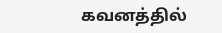கவனத்தில்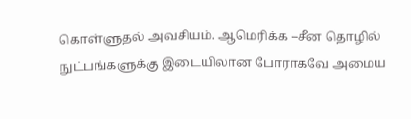கொள்ளுதல் அவசியம். ஆமெரிக்க –சீன தொழில் நுட்பங்களுக்கு இடையிலான போராகவே அமைய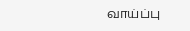வாய்ப்பு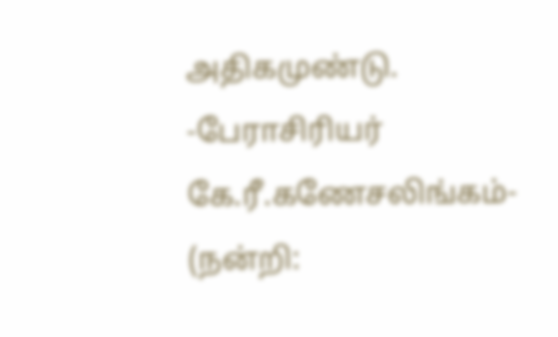அதிகமுண்டு.
-பேராசிரியர் கே.ரீ.கணேசலிங்கம்-
(நன்றி: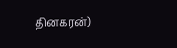தினகரன்)